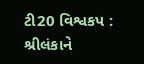ટી20 વિશ્વકપ : શ્રીલંકાને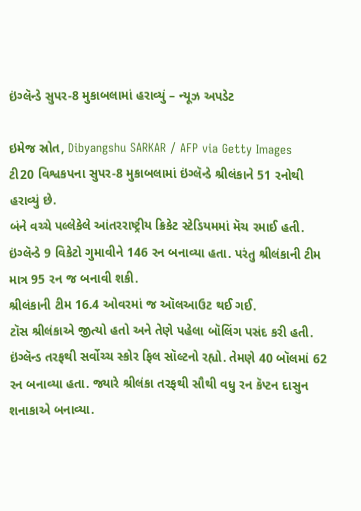ઇંગ્લૅન્ડે સુપર-8 મુકાબલામાં હરાવ્યું – ન્યૂઝ અપડેટ

ઇમેજ સ્રોત, Dibyangshu SARKAR / AFP via Getty Images
ટી20 વિશ્વકપના સુપર-8 મુકાબલામાં ઇંગ્લૅન્ડે શ્રીલંકાને 51 રનોથી હરાવ્યું છે.
બંને વચ્ચે પલ્લેકેલે આંતરરાષ્ટ્રીય ક્રિકેટ સ્ટેડિયમમાં મૅચ રમાઈ હતી. ઇંગ્લૅન્ડે 9 વિકેટો ગુમાવીને 146 રન બનાવ્યા હતા. પરંતુ શ્રીલંકાની ટીમ માત્ર 95 રન જ બનાવી શકી.
શ્રીલંકાની ટીમ 16.4 ઓવરમાં જ ઑલઆઉટ થઈ ગઈ.
ટૉસ શ્રીલંકાએ જીત્યો હતો અને તેણે પહેલા બૉલિંગ પસંદ કરી હતી.
ઇંગ્લૅન્ડ તરફથી સર્વોચ્ચ સ્કોર ફિલ સૉલ્ટનો રહ્યો. તેમણે 40 બૉલમાં 62 રન બનાવ્યા હતા. જ્યારે શ્રીલંકા તરફથી સૌથી વધુ રન કૅપ્ટન દાસુન શનાકાએ બનાવ્યા.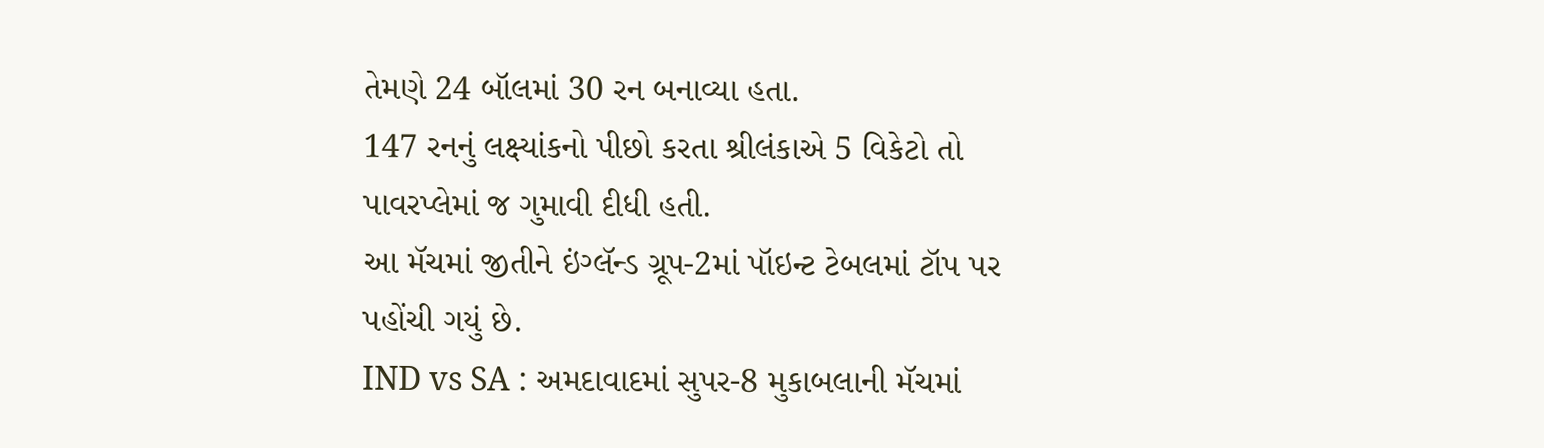તેમણે 24 બૉલમાં 30 રન બનાવ્યા હતા.
147 રનનું લક્ષ્યાંકનો પીછો કરતા શ્રીલંકાએ 5 વિકેટો તો પાવરપ્લેમાં જ ગુમાવી દીધી હતી.
આ મૅચમાં જીતીને ઇંગ્લૅન્ડ ગ્રૂપ-2માં પૉઇન્ટ ટેબલમાં ટૉપ પર પહોંચી ગયું છે.
IND vs SA : અમદાવાદમાં સુપર-8 મુકાબલાની મૅચમાં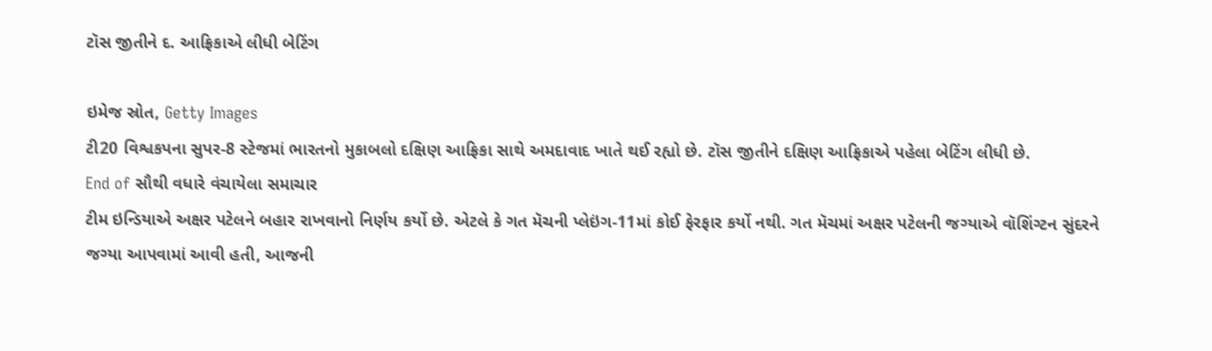ટૉસ જીતીને દ. આફ્રિકાએ લીધી બેટિંગ

ઇમેજ સ્રોત, Getty Images
ટી20 વિશ્વકપના સુપર-8 સ્ટેજમાં ભારતનો મુકાબલો દક્ષિણ આફ્રિકા સાથે અમદાવાદ ખાતે થઈ રહ્યો છે. ટૉસ જીતીને દક્ષિણ આફ્રિકાએ પહેલા બેટિંગ લીધી છે.
End of સૌથી વધારે વંચાયેલા સમાચાર
ટીમ ઇન્ડિયાએ અક્ષર પટેલને બહાર રાખવાનો નિર્ણય કર્યો છે. એટલે કે ગત મૅચની પ્લેઇંગ-11માં કોઈ ફેરફાર કર્યો નથી. ગત મૅચમાં અક્ષર પટેલની જગ્યાએ વૉશિંગ્ટન સુંદરને જગ્યા આપવામાં આવી હતી, આજની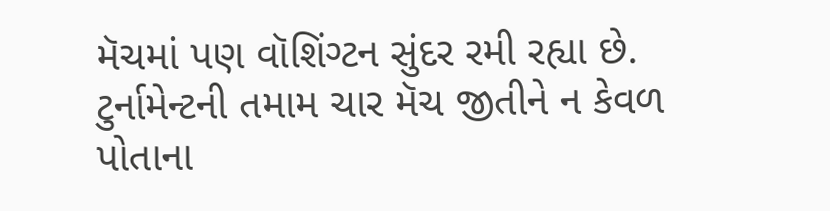મૅચમાં પણ વૉશિંગ્ટન સુંદર રમી રહ્યા છે.
ટુર્નામેન્ટની તમામ ચાર મૅચ જીતીને ન કેવળ પોતાના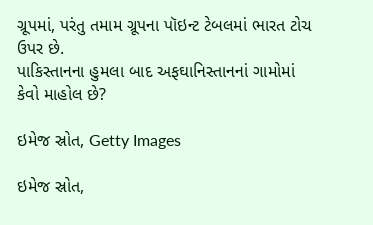ગ્રૂપમાં, પરંતુ તમામ ગ્રૂપના પૉઇન્ટ ટેબલમાં ભારત ટોચ ઉપર છે.
પાકિસ્તાનના હુમલા બાદ અફઘાનિસ્તાનનાં ગામોમાં કેવો માહોલ છે?

ઇમેજ સ્રોત, Getty Images

ઇમેજ સ્રોત,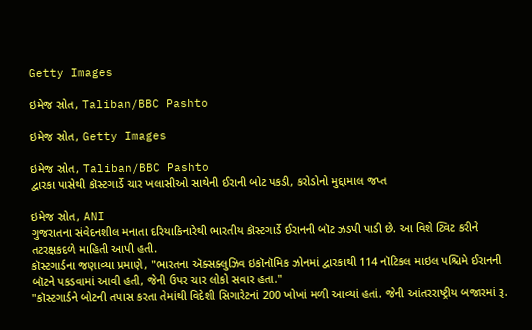Getty Images

ઇમેજ સ્રોત, Taliban/BBC Pashto

ઇમેજ સ્રોત, Getty Images

ઇમેજ સ્રોત, Taliban/BBC Pashto
દ્વારકા પાસેથી કૉસ્ટગાર્ડે ચાર ખલાસીઓ સાથેની ઈરાની બોટ પકડી, કરોડોનો મુદ્દામાલ જપ્ત

ઇમેજ સ્રોત, ANI
ગુજરાતના સંવેદનશીલ મનાતા દરિયાકિનારેથી ભારતીય કૉસ્ટગાર્ડે ઈરાનની બૉટ ઝડપી પાડી છે. આ વિશે ટ્વિટ કરીને તટરક્ષકદળે માહિતી આપી હતી.
કૉસ્ટગાર્ડના જણાવ્યા પ્રમાણે, "ભારતના ઍક્સક્લુઝિવ ઇકૉનૉમિક ઝોનમાં દ્વારકાથી 114 નૉટિકલ માઇલ પશ્ચિમે ઈરાનની બૉટને પકડવામાં આવી હતી, જેની ઉપર ચાર લોકો સવાર હતા."
"કૉસ્ટગાર્ડને બોટની તપાસ કરતા તેમાંથી વિદેશી સિગારેટનાં 200 ખોખાં મળી આવ્યાં હતાં. જેની આંતરરાષ્ટ્રીય બજારમાં રૂ.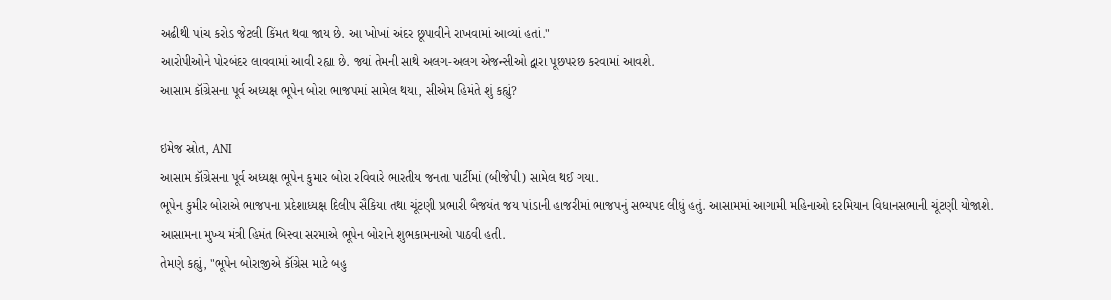અઢીથી પાંચ કરોડ જેટલી કિંમત થવા જાય છે. આ ખોખાં અંદર છૂપાવીને રાખવામાં આવ્યાં હતાં."
આરોપીઓને પોરબંદર લાવવામાં આવી રહ્યા છે. જ્યાં તેમની સાથે અલગ-અલગ એજન્સીઓ દ્વારા પૂછપરછ કરવામાં આવશે.
આસામ કૉંગ્રેસના પૂર્વ અધ્યક્ષ ભૂપેન બોરા ભાજપમાં સામેલ થયા, સીએમ હિમંતે શું કહ્યું?

ઇમેજ સ્રોત, ANI
આસામ કૉંગ્રેસના પૂર્વ અધ્યક્ષ ભૂપેન કુમાર બોરા રવિવારે ભારતીય જનતા પાર્ટીમાં (બીજેપી) સામેલ થઈ ગયા.
ભૂપેન કુમીર બોરાએ ભાજપના પ્રદેશાધ્યક્ષ દિલીપ સૈકિયા તથા ચૂંટણી પ્રભારી બૈજયંત જય પાંડાની હાજરીમાં ભાજપનું સભ્યપદ લીધું હતું. આસામમાં આગામી મહિનાઓ દરમિયાન વિધાનસભાની ચૂંટણી યોજાશે.
આસામના મુખ્ય મંત્રી હિમંત બિસ્વા સરમાએ ભૂપેન બોરાને શુભકામનાઓ પાઠવી હતી.
તેમણે કહ્યું, "ભૂપેન બોરાજીએ કૉંગ્રેસ માટે બહુ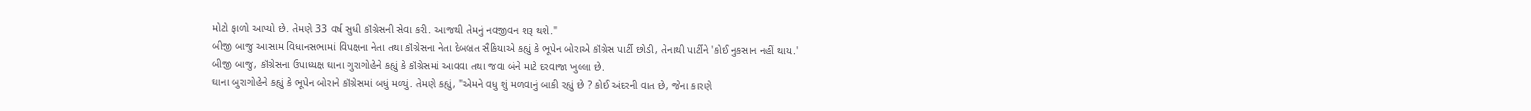મોટો ફાળો આપ્યો છે. તેમણે 33 વર્ષ સુધી કૉંગ્રેસની સેવા કરી. આજથી તેમનું નવજીવન શરૂ થશે."
બીજી બાજુ આસામ વિધાનસભામાં વિપક્ષના નેતા તથા કૉંગ્રેસના નેતા દેબબ્રત સૈકિયાએ કહ્યું કે ભૂપેન બોરાએ કૉંગ્રેસ પાર્ટી છોડી, તેનાથી પાર્ટીને 'કોઈ નુકસાન નહીં થાય.'
બીજી બાજુ, કૉંગ્રેસના ઉપાધ્યક્ષ ઘાના ગુરાગોહેને કહ્યું કે કૉંગ્રેસમાં આવવા તથા જવા બંને માટે દરવાજા ખુલ્લા છે.
ઘાના બુરાગોહેને કહ્યું કે ભૂપેન બોરાને કૉંગ્રેસમાં બધું મળ્યું. તેમણે કહ્યું, "એમને વધુ શું મળવાનું બાકી રહ્યું છે ? કોઈ અંદરની વાત છે, જેના કારણે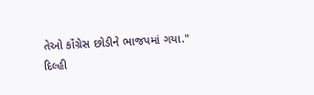તેઓ કૉંગ્રેસ છોડીને ભાજપમાં ગયા."
દિલ્હી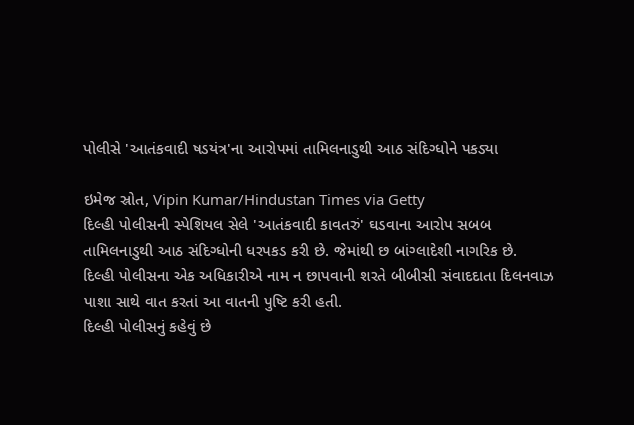પોલીસે 'આતંકવાદી ષડયંત્ર'ના આરોપમાં તામિલનાડુથી આઠ સંદિગ્ધોને પકડ્યા

ઇમેજ સ્રોત, Vipin Kumar/Hindustan Times via Getty
દિલ્હી પોલીસની સ્પેશિયલ સેલે 'આતંકવાદી કાવતરું' ઘડવાના આરોપ સબબ તામિલનાડુથી આઠ સંદિગ્ધોની ધરપકડ કરી છે. જેમાંથી છ બાંગ્લાદેશી નાગરિક છે.
દિલ્હી પોલીસના એક અધિકારીએ નામ ન છાપવાની શરતે બીબીસી સંવાદદાતા દિલનવાઝ પાશા સાથે વાત કરતાં આ વાતની પુષ્ટિ કરી હતી.
દિલ્હી પોલીસનું કહેવું છે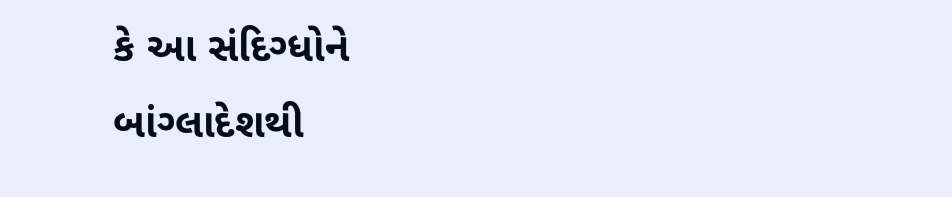કે આ સંદિગ્ધોને બાંગ્લાદેશથી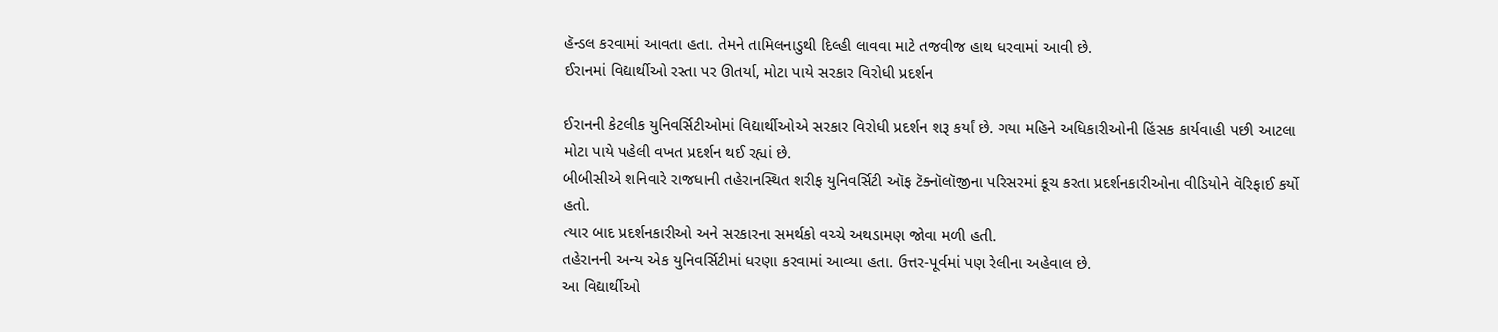હૅન્ડલ કરવામાં આવતા હતા. તેમને તામિલનાડુથી દિલ્હી લાવવા માટે તજવીજ હાથ ધરવામાં આવી છે.
ઈરાનમાં વિદ્યાર્થીઓ રસ્તા પર ઊતર્યા, મોટા પાયે સરકાર વિરોધી પ્રદર્શન

ઈરાનની કેટલીક યુનિવર્સિટીઓમાં વિદ્યાર્થીઓએ સરકાર વિરોધી પ્રદર્શન શરૂ કર્યાં છે. ગયા મહિને અધિકારીઓની હિંસક કાર્યવાહી પછી આટલા મોટા પાયે પહેલી વખત પ્રદર્શન થઈ રહ્યાં છે.
બીબીસીએ શનિવારે રાજધાની તહેરાનસ્થિત શરીફ યુનિવર્સિટી ઑફ ટૅક્નૉલૉજીના પરિસરમાં કૂચ કરતા પ્રદર્શનકારીઓના વીડિયોને વૅરિફાઈ કર્યો હતો.
ત્યાર બાદ પ્રદર્શનકારીઓ અને સરકારના સમર્થકો વચ્ચે અથડામણ જોવા મળી હતી.
તહેરાનની અન્ય એક યુનિવર્સિટીમાં ધરણા કરવામાં આવ્યા હતા. ઉત્તર-પૂર્વમાં પણ રેલીના અહેવાલ છે.
આ વિદ્યાર્થીઓ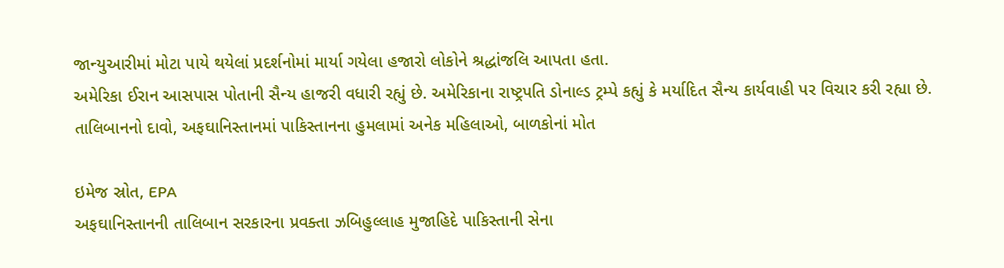જાન્યુઆરીમાં મોટા પાયે થયેલાં પ્રદર્શનોમાં માર્યા ગયેલા હજારો લોકોને શ્રદ્ધાંજલિ આપતા હતા.
અમેરિકા ઈરાન આસપાસ પોતાની સૈન્ય હાજરી વધારી રહ્યું છે. અમેરિકાના રાષ્ટ્રપતિ ડોનાલ્ડ ટ્રમ્પે કહ્યું કે મર્યાદિત સૈન્ય કાર્યવાહી પર વિચાર કરી રહ્યા છે.
તાલિબાનનો દાવો, અફઘાનિસ્તાનમાં પાકિસ્તાનના હુમલામાં અનેક મહિલાઓ, બાળકોનાં મોત

ઇમેજ સ્રોત, EPA
અફઘાનિસ્તાનની તાલિબાન સરકારના પ્રવક્તા ઝબિહુલ્લાહ મુજાહિદે પાકિસ્તાની સેના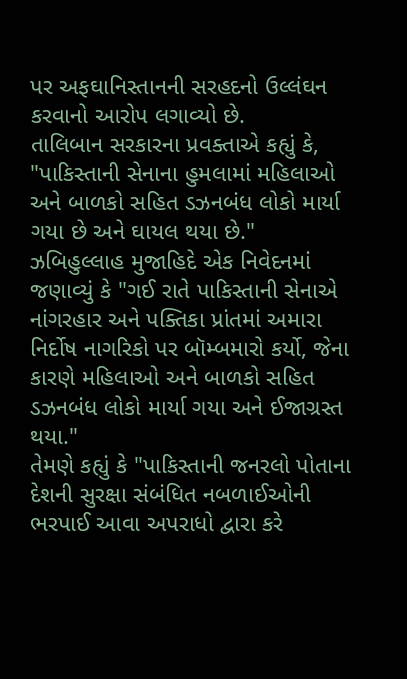પર અફઘાનિસ્તાનની સરહદનો ઉલ્લંઘન કરવાનો આરોપ લગાવ્યો છે.
તાલિબાન સરકારના પ્રવક્તાએ કહ્યું કે, "પાકિસ્તાની સેનાના હુમલામાં મહિલાઓ અને બાળકો સહિત ડઝનબંધ લોકો માર્યા ગયા છે અને ઘાયલ થયા છે."
ઝબિહુલ્લાહ મુજાહિદે એક નિવેદનમાં જણાવ્યું કે "ગઈ રાતે પાકિસ્તાની સેનાએ નાંગરહાર અને પક્તિકા પ્રાંતમાં અમારા નિર્દોષ નાગરિકો પર બૉમ્બમારો કર્યો, જેના કારણે મહિલાઓ અને બાળકો સહિત ડઝનબંધ લોકો માર્યા ગયા અને ઈજાગ્રસ્ત થયા."
તેમણે કહ્યું કે "પાકિસ્તાની જનરલો પોતાના દેશની સુરક્ષા સંબંધિત નબળાઈઓની ભરપાઈ આવા અપરાધો દ્વારા કરે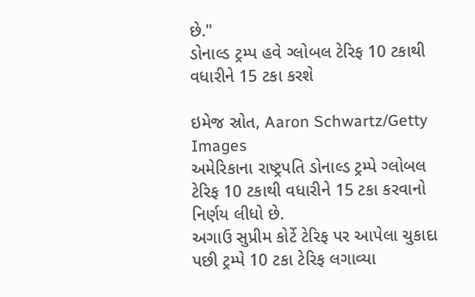છે."
ડોનાલ્ડ ટ્રમ્પ હવે ગ્લોબલ ટેરિફ 10 ટકાથી વધારીને 15 ટકા કરશે

ઇમેજ સ્રોત, Aaron Schwartz/Getty Images
અમેરિકાના રાષ્ટ્રપતિ ડોનાલ્ડ ટ્રમ્પે ગ્લોબલ ટેરિફ 10 ટકાથી વધારીને 15 ટકા કરવાનો નિર્ણય લીધો છે.
અગાઉ સુપ્રીમ કોર્ટે ટેરિફ પર આપેલા ચુકાદા પછી ટ્રમ્પે 10 ટકા ટેરિફ લગાવ્યા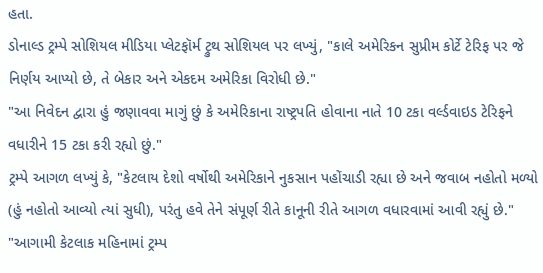હતા.
ડોનાલ્ડ ટ્રમ્પે સોશિયલ મીડિયા પ્લેટફૉર્મ ટ્રુથ સોશિયલ પર લખ્યું, "કાલે અમેરિકન સુપ્રીમ કોર્ટે ટેરિફ પર જે નિર્ણય આપ્યો છે, તે બેકાર અને એકદમ અમેરિકા વિરોધી છે."
"આ નિવેદન દ્વારા હું જણાવવા માગું છું કે અમેરિકાના રાષ્ટ્રપતિ હોવાના નાતે 10 ટકા વર્લ્ડવાઇડ ટેરિફને વધારીને 15 ટકા કરી રહ્યો છું."
ટ્રમ્પે આગળ લખ્યું કે, "કેટલાય દેશો વર્ષોથી અમેરિકાને નુકસાન પહોંચાડી રહ્યા છે અને જવાબ નહોતો મળ્યો (હું નહોતો આવ્યો ત્યાં સુધી), પરંતુ હવે તેને સંપૂર્ણ રીતે કાનૂની રીતે આગળ વધારવામાં આવી રહ્યું છે."
"આગામી કેટલાક મહિનામાં ટ્રમ્પ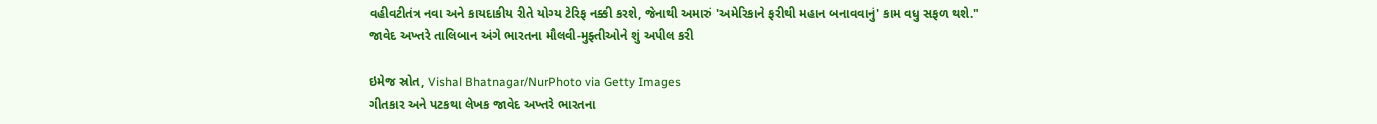વહીવટીતંત્ર નવા અને કાયદાકીય રીતે યોગ્ય ટેરિફ નક્કી કરશે, જેનાથી અમારું 'અમેરિકાને ફરીથી મહાન બનાવવાનું' કામ વધુ સફળ થશે."
જાવેદ અખ્તરે તાલિબાન અંગે ભારતના મૌલવી-મુફ્તીઓને શું અપીલ કરી

ઇમેજ સ્રોત, Vishal Bhatnagar/NurPhoto via Getty Images
ગીતકાર અને પટકથા લેખક જાવેદ અખ્તરે ભારતના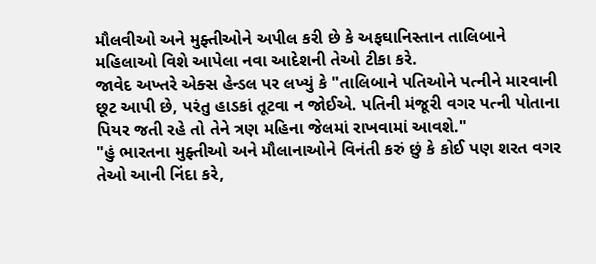મૌલવીઓ અને મુફ્તીઓને અપીલ કરી છે કે અફઘાનિસ્તાન તાલિબાને મહિલાઓ વિશે આપેલા નવા આદેશની તેઓ ટીકા કરે.
જાવેદ અખ્તરે એક્સ હેન્ડલ પર લખ્યું કે "તાલિબાને પતિઓને પત્નીને મારવાની છૂટ આપી છે, પરંતુ હાડકાં તૂટવા ન જોઈએ. પતિની મંજૂરી વગર પત્ની પોતાના પિયર જતી રહે તો તેને ત્રણ મહિના જેલમાં રાખવામાં આવશે."
"હું ભારતના મુફ્તીઓ અને મૌલાનાઓને વિનંતી કરું છું કે કોઈ પણ શરત વગર તેઓ આની નિંદા કરે,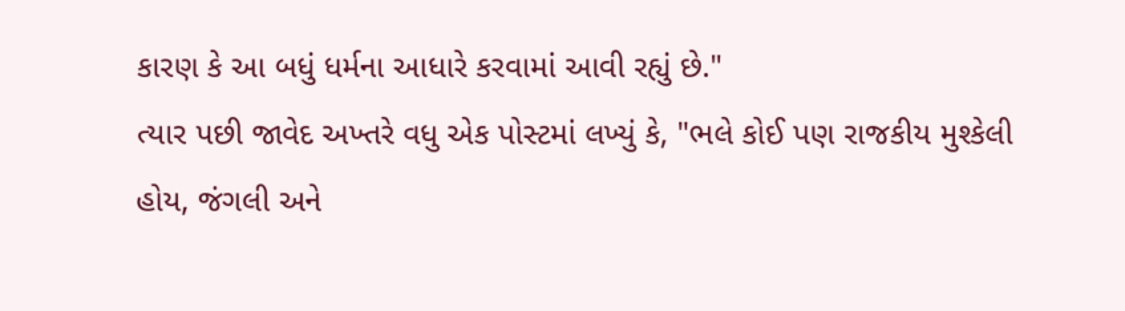કારણ કે આ બધું ધર્મના આધારે કરવામાં આવી રહ્યું છે."
ત્યાર પછી જાવેદ અખ્તરે વધુ એક પોસ્ટમાં લખ્યું કે, "ભલે કોઈ પણ રાજકીય મુશ્કેલી હોય, જંગલી અને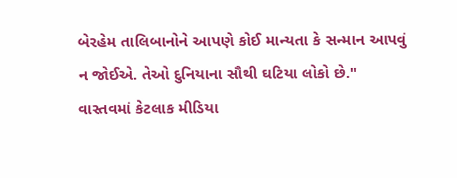બેરહેમ તાલિબાનોને આપણે કોઈ માન્યતા કે સન્માન આપવું ન જોઈએ. તેઓ દુનિયાના સૌથી ઘટિયા લોકો છે."
વાસ્તવમાં કેટલાક મીડિયા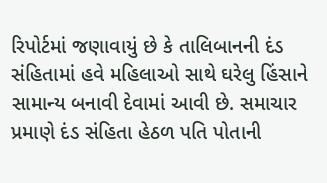રિપોર્ટમાં જણાવાયું છે કે તાલિબાનની દંડ સંહિતામાં હવે મહિલાઓ સાથે ઘરેલુ હિંસાને સામાન્ય બનાવી દેવામાં આવી છે. સમાચાર પ્રમાણે દંડ સંહિતા હેઠળ પતિ પોતાની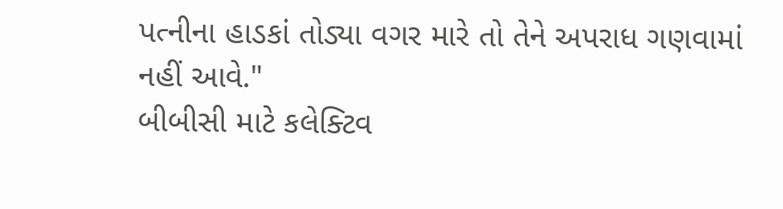પત્નીના હાડકાં તોડ્યા વગર મારે તો તેને અપરાધ ગણવામાં નહીં આવે."
બીબીસી માટે કલેક્ટિવ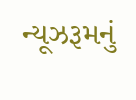ન્યૂઝરૂમનું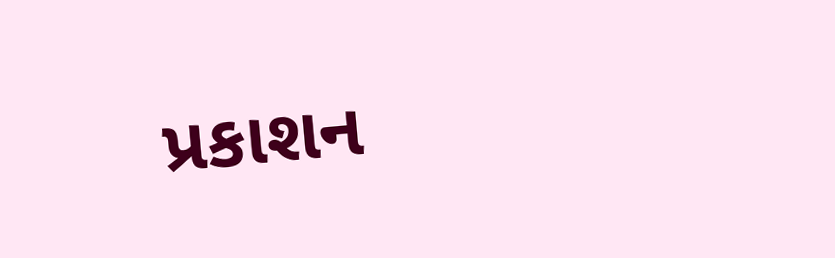પ્રકાશન